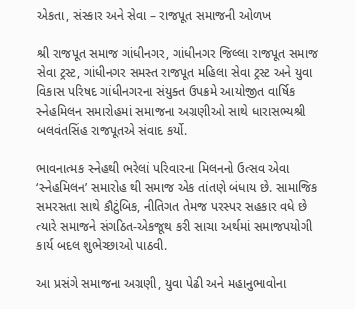એકતા, સંસ્કાર અને સેવા – રાજપૂત સમાજની ઓળખ

શ્રી રાજપૂત સમાજ ગાંધીનગર, ગાંધીનગર જિલ્લા રાજપૂત સમાજ સેવા ટ્રસ્ટ, ગાંધીનગર સમસ્ત રાજપૂત મહિલા સેવા ટ્રસ્ટ અને યુવા વિકાસ પરિષદ ગાંધીનગરના સંયુક્ત ઉપક્રમે આયોજીત વાર્ષિક સ્નેહમિલન સમારોહમાં સમાજના અગ્રણીઓ સાથે ધારાસભ્યશ્રી બલવંતસિંહ રાજપૂતએ સંવાદ કર્યો.

ભાવનાત્મક સ્નેહથી ભરેલાં પરિવારના મિલનનો ઉત્સવ એવા ‘સ્નેહમિલન’ સમારોહ થી સમાજ એક તાંતણે બંધાય છે. સામાજિક સમરસતા સાથે કૌટુંબિક, નીતિગત તેમજ પરસ્પર સહકાર વધે છે ત્યારે સમાજને સંગઠિત-એકજૂથ કરી સાચા અર્થમાં સમાજપયોગી કાર્ય બદલ શુભેચ્છાઓ પાઠવી.

આ પ્રસંગે સમાજના અગ્રણી, યુવા પેઢી અને મહાનુભાવોના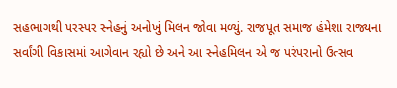સહભાગથી પરસ્પર સ્નેહનું અનોખું મિલન જોવા મળ્યું. રાજપૂત સમાજ હંમેશા રાજ્યના સર્વાંગી વિકાસમાં આગેવાન રહ્યો છે અને આ સ્નેહમિલન એ જ પરંપરાનો ઉત્સવ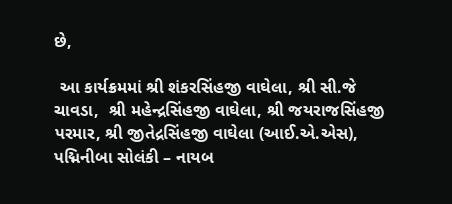છે,

 આ કાર્યક્રમમાં શ્રી શંકરસિંહજી વાઘેલા, શ્રી સી.જે ચાવડા,  શ્રી મહેન્દ્રસિંહજી વાઘેલા, શ્રી જયરાજસિંહજી પરમાર, શ્રી જીતેદ્રસિંહજી વાઘેલા (આઈ.એ.એસ), પદ્મિનીબા સોલંકી – નાયબ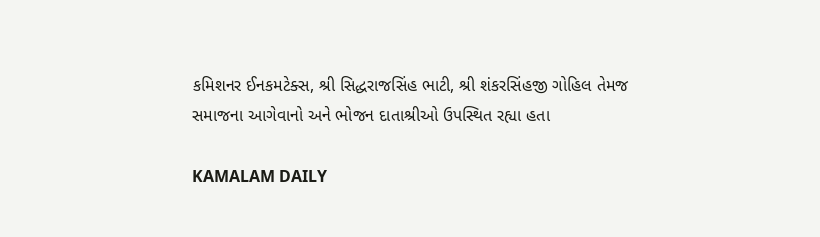કમિશનર ઈનકમટેક્સ, શ્રી સિદ્ધરાજસિંહ ભાટી, શ્રી શંકરસિંહજી ગોહિલ‌ તેમજ સમાજના આગેવાનો અને ભોજન દાતાશ્રીઓ ઉપસ્થિત રહ્યા હતા

KAMALAM DAILY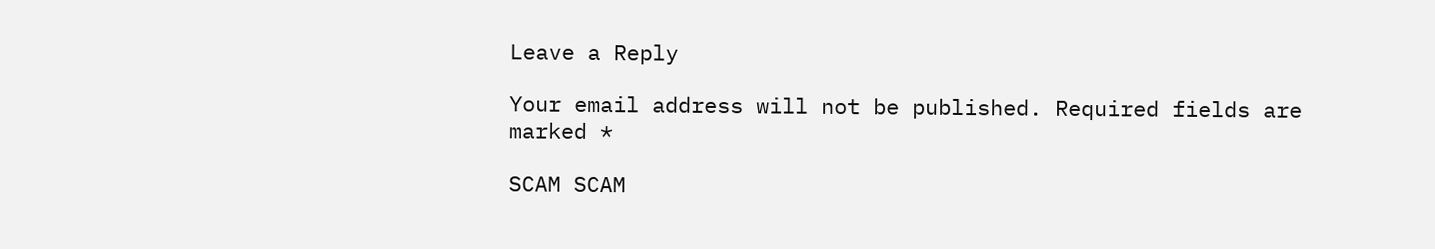Leave a Reply

Your email address will not be published. Required fields are marked *

SCAM SCAM